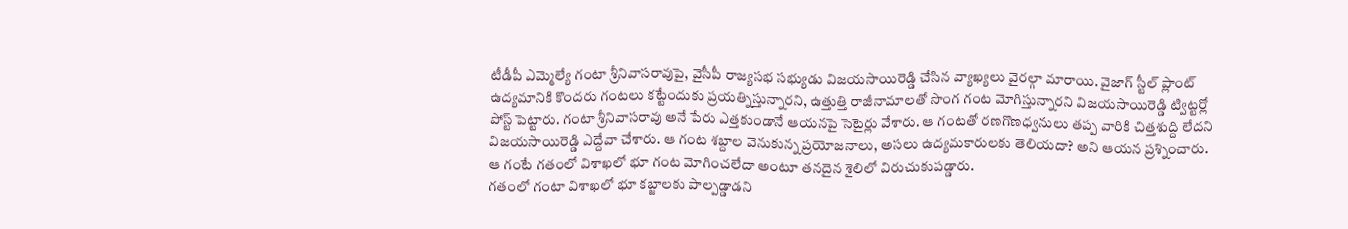టీడీపీ ఎమ్మెల్యే గంటా శ్రీనివాసరావుపై, వైసీపీ రాజ్యసభ సభ్యుడు విజయసాయిరెడ్డి చేసిన వ్యాఖ్యలు వైరల్గా మారాయి. వైజాగ్ స్టీల్ ప్లాంట్ ఉద్యమానికి కొందరు గంటలు కట్టేందుకు ప్రయత్నిస్తున్నారని, ఉత్తుత్తి రాజీనామాలతో సొంగ గంట మోగిస్తున్నారని విజయసాయిరెడ్డి ట్విట్టర్లో పోస్ట్ పెట్టారు. గంటా శ్రీనివాసరావు అనే పేరు ఎత్తకుండానే ఆయనపై సెటైర్లు వేశారు. ఆ గంటతో రణగొణధ్వనులు తప్ప వారికి చిత్తశుద్ది లేదని విజయసాయిరెడ్డి ఎద్దేవా చేశారు. ఆ గంట శబ్దాల వెనుకున్న ప్రయోజనాలు, అసలు ఉద్యమకారులకు తెలియదా? అని ఆయన ప్రశ్నించారు. ఆ గంటే గతంలో విశాఖలో భూ గంట మోగించలేదా అంటూ తనదైన శైలిలో విరుచుకుపడ్డారు.
గతంలో గంటా విశాఖలో భూ కబ్జాలకు పాల్పడ్డాడని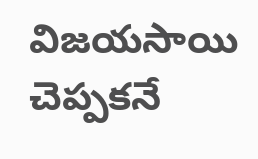విజయసాయి చెప్పకనే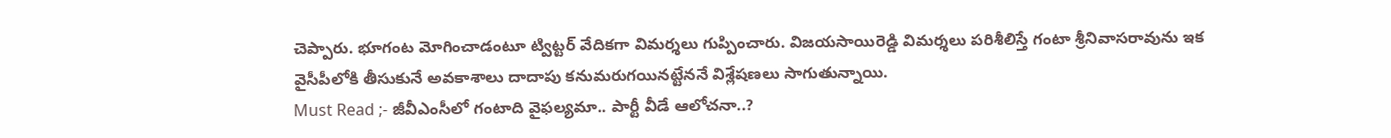చెప్పారు. భూగంట మోగించాడంటూ ట్విట్టర్ వేదికగా విమర్శలు గుప్పించారు. విజయసాయిరెడ్డి విమర్శలు పరిశీలిస్తే గంటా శ్రీనివాసరావును ఇక వైసీపీలోకి తీసుకునే అవకాశాలు దాదాపు కనుమరుగయినట్టేననే విశ్లేషణలు సాగుతున్నాయి.
Must Read ;- జీవీఎంసీలో గంటాది వైఫల్యమా.. పార్టీ వీడే ఆలోచనా..?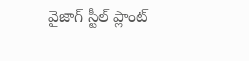వైజాగ్ స్టీల్ ప్లాంట్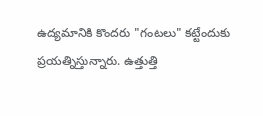ఉద్యమానికి కొందరు "గంటలు" కట్టేందుకు ప్రయత్నిస్తున్నారు. ఉత్తుత్తి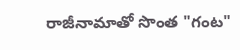రాజీనామాతో సొంత "గంట"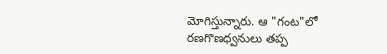మోగిస్తున్నారు. ఆ "గంట"లో రణగొణధ్వనులు తప్ప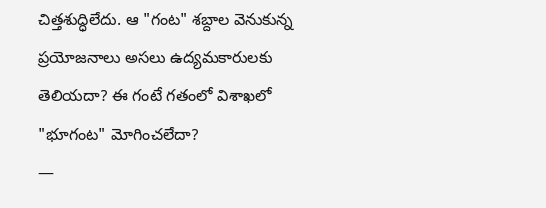చిత్తశుద్ధిలేదు. ఆ "గంట" శబ్దాల వెనుకున్న ప్రయోజనాలు అసలు ఉద్యమకారులకు తెలియదా? ఈ గంటే గతంలో విశాఖలో "భూగంట" మోగించలేదా?
—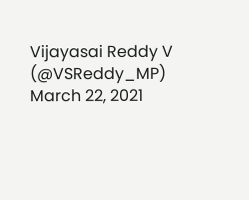Vijayasai Reddy V (@VSReddy_MP) March 22, 2021